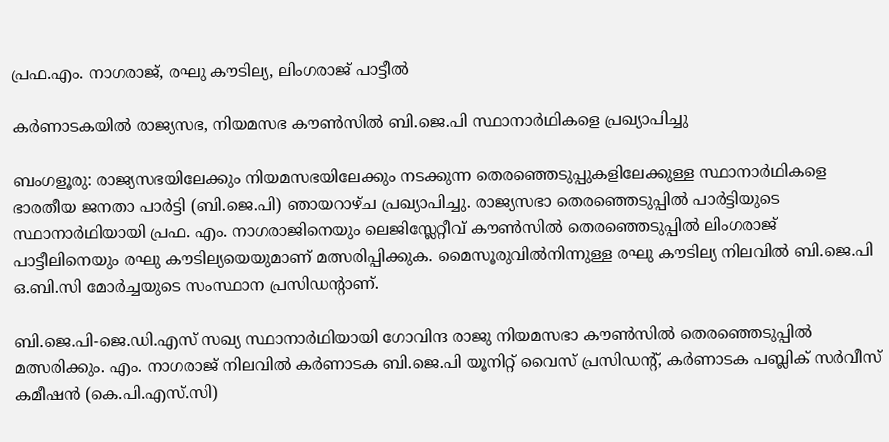പ്രഫ.എം. നാഗരാജ്, രഘു കൗടില്യ, ലിംഗരാജ് പാട്ടീൽ

കർണാടകയിൽ രാജ്യസഭ, നിയമസഭ കൗൺസിൽ ബി.ജെ.പി സ്ഥാനാർഥികളെ പ്രഖ്യാപിച്ചു

ബംഗളൂരു: രാജ്യസഭയിലേക്കും നിയമസഭയിലേക്കും നടക്കുന്ന തെരഞ്ഞെടുപ്പുകളിലേക്കുള്ള സ്ഥാനാർഥികളെ ഭാരതീയ ജനതാ പാർട്ടി (ബി.ജെ.പി) ഞായറാഴ്ച പ്രഖ്യാപിച്ചു. രാജ്യസഭാ തെരഞ്ഞെടുപ്പിൽ പാർട്ടിയുടെ സ്ഥാനാർഥിയായി പ്രഫ. എം. നാഗരാജിനെയും ലെജിസ്ലേറ്റീവ് കൗൺസിൽ തെരഞ്ഞെടുപ്പിൽ ലിംഗരാജ് പാട്ടീലിനെയും രഘു കൗടില്യയെയുമാണ് മത്സരിപ്പിക്കുക. മൈസൂരുവിൽനിന്നുള്ള രഘു കൗടില്യ നിലവിൽ ബി.ജെ.പി ഒ.ബി.സി മോർച്ചയുടെ സംസ്ഥാന പ്രസിഡന്‍റാണ്.

ബി.ജെ.പി-ജെ.ഡി.എസ് സഖ്യ സ്ഥാനാർഥിയായി ഗോവിന്ദ രാജു നിയമസഭാ കൗൺസിൽ തെരഞ്ഞെടുപ്പിൽ മത്സരിക്കും. എം. നാഗരാജ് നിലവിൽ കർണാടക ബി.ജെ.പി യൂനിറ്റ് വൈസ് പ്രസിഡന്‍റ്, കർണാടക പബ്ലിക് സർവീസ് കമീഷൻ (കെ.പി.എസ്‌.സി)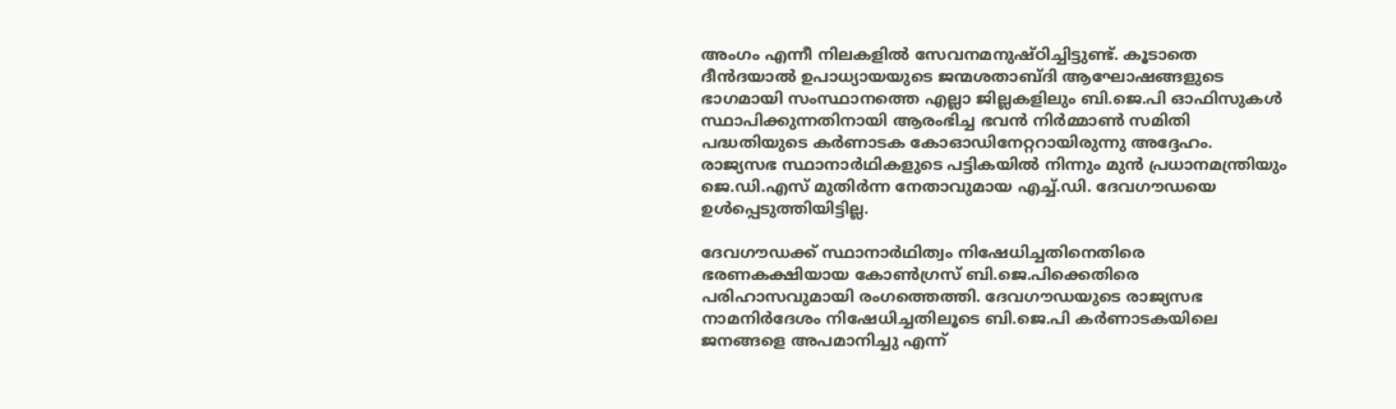അംഗം എന്നീ നിലകളില്‍ സേവനമനുഷ്ഠിച്ചിട്ടുണ്ട്. കൂടാതെ ദീൻദയാൽ ഉപാധ്യായയുടെ ജന്മശതാബ്ദി ആഘോഷങ്ങളുടെ ഭാഗമായി സംസ്ഥാനത്തെ എല്ലാ ജില്ലകളിലും ബി.ജെ.പി ഓഫിസുകൾ സ്ഥാപിക്കുന്നതിനായി ആരംഭിച്ച ഭവൻ നിർമ്മാൺ സമിതി പദ്ധതിയുടെ കർണാടക കോഓഡിനേറ്ററായിരുന്നു അദ്ദേഹം. രാജ്യസഭ സ്ഥാനാർഥികളുടെ പട്ടികയിൽ നിന്നും മുൻ പ്രധാനമന്ത്രിയും ജെ.ഡി.എസ് മുതിർന്ന നേതാവുമായ എച്ച്.ഡി. ദേവഗൗഡയെ ഉൾപ്പെടുത്തിയിട്ടില്ല.

ദേവഗൗഡക്ക് സ്ഥാനാർഥിത്വം നിഷേധിച്ചതിനെതിരെ ഭരണകക്ഷിയായ കോൺഗ്രസ് ബി.ജെ.പിക്കെതിരെ പരിഹാസവുമായി രംഗത്തെത്തി. ദേവഗൗഡയുടെ രാജ്യസഭ നാമനിർദേശം നിഷേധിച്ചതിലൂടെ ബി.ജെ.പി കർണാടകയിലെ ജനങ്ങളെ അപമാനിച്ചു എന്ന്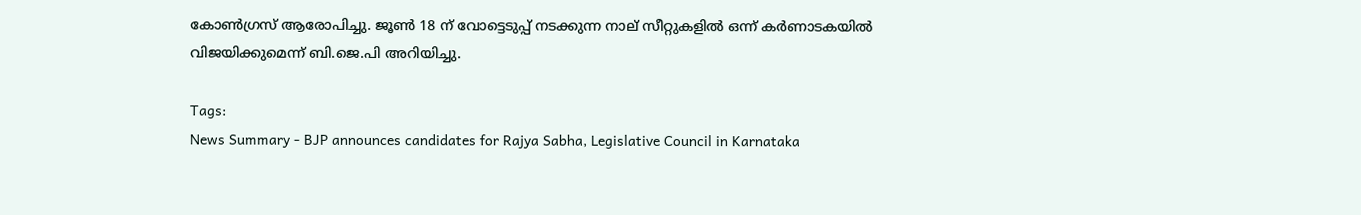കോണ്‍ഗ്രസ്‍ ആരോപിച്ചു. ജൂൺ 18 ന് വോട്ടെടുപ്പ് നടക്കുന്ന നാല് സീറ്റുകളിൽ ഒന്ന് കർണാടകയിൽ വിജയിക്കുമെന്ന് ബി.ജെ.പി അറിയിച്ചു.

Tags:
News Summary - BJP announces candidates for Rajya Sabha, Legislative Council in Karnataka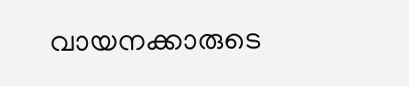വായനക്കാരുടെ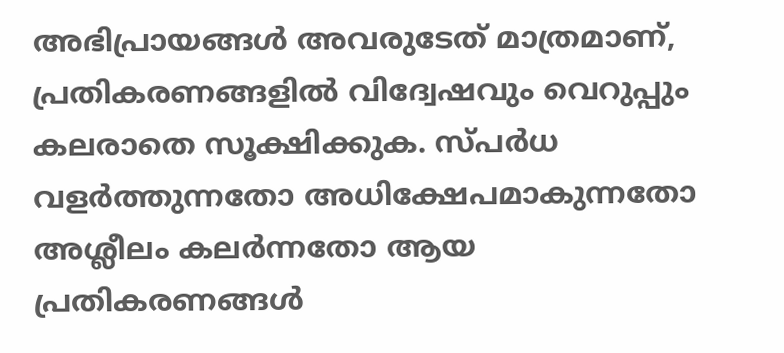അഭിപ്രായങ്ങള്‍ അവരുടേത് മാത്രമാണ്, പ്രതികരണങ്ങളിൽ വിദ്വേഷവും വെറുപ്പും കലരാതെ സൂക്ഷിക്കുക. സ്പർധ വളർത്തുന്നതോ അധിക്ഷേപമാകുന്നതോ അശ്ലീലം കലർന്നതോ ആയ പ്രതികരണങ്ങൾ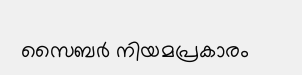സൈബർ നിയമപ്രകാരം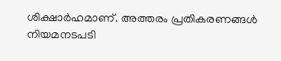ശിക്ഷാർഹമാണ്. അത്തരം പ്രതികരണങ്ങൾ നിയമനടപടി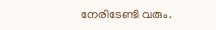നേരിടേണ്ടി വരും.